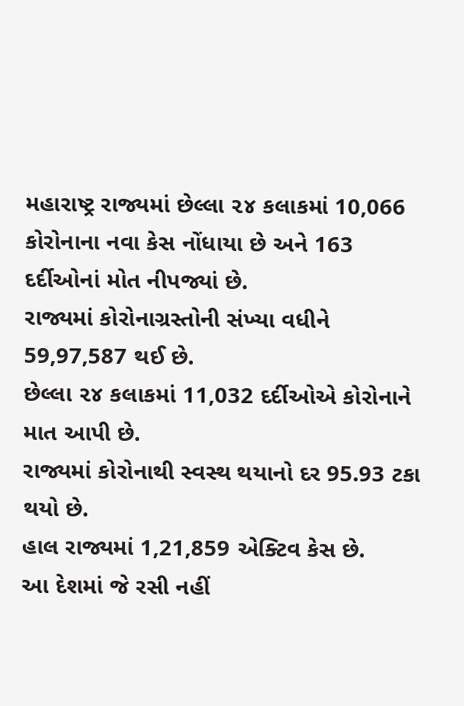મહારાષ્ટ્ર રાજ્યમાં છેલ્લા ૨૪ કલાકમાં 10,066 કોરોનાના નવા કેસ નોંધાયા છે અને 163 દર્દીઓનાં મોત નીપજ્યાં છે.
રાજ્યમાં કોરોનાગ્રસ્તોની સંખ્યા વધીને 59,97,587 થઈ છે.
છેલ્લા ૨૪ કલાકમાં 11,032 દર્દીઓએ કોરોનાને માત આપી છે.
રાજ્યમાં કોરોનાથી સ્વસ્થ થયાનો દર 95.93 ટકા થયો છે.
હાલ રાજ્યમાં 1,21,859 એક્ટિવ કેસ છે.
આ દેશમાં જે રસી નહીં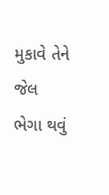મુકાવે તેને જેલ ભેગા થવું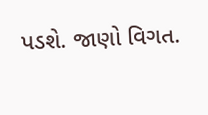પડશે. જાણો વિગત.